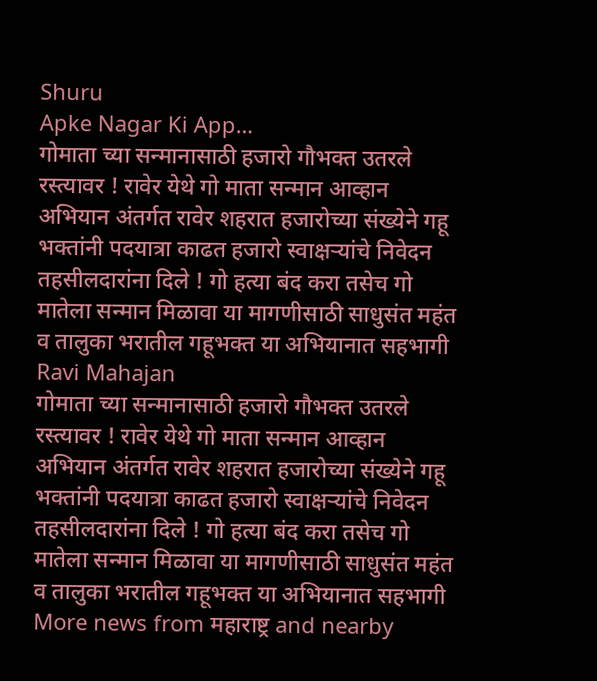Shuru
Apke Nagar Ki App…
गोमाता च्या सन्मानासाठी हजारो गौभक्त उतरले रस्त्यावर ! रावेर येथे गो माता सन्मान आव्हान अभियान अंतर्गत रावेर शहरात हजारोच्या संख्येने गहू भक्तांनी पदयात्रा काढत हजारो स्वाक्षऱ्यांचे निवेदन तहसीलदारांना दिले ! गो हत्या बंद करा तसेच गो मातेला सन्मान मिळावा या मागणीसाठी साधुसंत महंत व तालुका भरातील गहूभक्त या अभियानात सहभागी
Ravi Mahajan
गोमाता च्या सन्मानासाठी हजारो गौभक्त उतरले रस्त्यावर ! रावेर येथे गो माता सन्मान आव्हान अभियान अंतर्गत रावेर शहरात हजारोच्या संख्येने गहू भक्तांनी पदयात्रा काढत हजारो स्वाक्षऱ्यांचे निवेदन तहसीलदारांना दिले ! गो हत्या बंद करा तसेच गो मातेला सन्मान मिळावा या मागणीसाठी साधुसंत महंत व तालुका भरातील गहूभक्त या अभियानात सहभागी
More news from महाराष्ट्र and nearby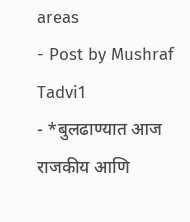areas
- Post by Mushraf Tadvi1
- *बुलढाण्यात आज राजकीय आणि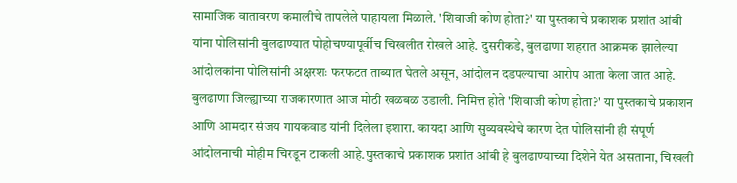सामाजिक वातावरण कमालीचे तापलेले पाहायला मिळाले. 'शिवाजी कोण होता?' या पुस्तकाचे प्रकाशक प्रशांत आंबी यांना पोलिसांनी बुलढाण्यात पोहोचण्यापूर्वीच चिखलीत रोखले आहे. दुसरीकडे, बुलढाणा शहरात आक्रमक झालेल्या आंदोलकांना पोलिसांनी अक्षरशः फरफटत ताब्यात घेतले असून, आंदोलन दडपल्याचा आरोप आता केला जात आहे. बुलढाणा जिल्ह्याच्या राजकारणात आज मोठी खळबळ उडाली. निमित्त होते 'शिवाजी कोण होता?' या पुस्तकाचे प्रकाशन आणि आमदार संजय गायकवाड यांनी दिलेला इशारा. कायदा आणि सुव्यवस्थेचे कारण देत पोलिसांनी ही संपूर्ण आंदोलनाची मोहीम चिरडून टाकली आहे.पुस्तकाचे प्रकाशक प्रशांत आंबी हे बुलढाण्याच्या दिशेने येत असताना, चिखली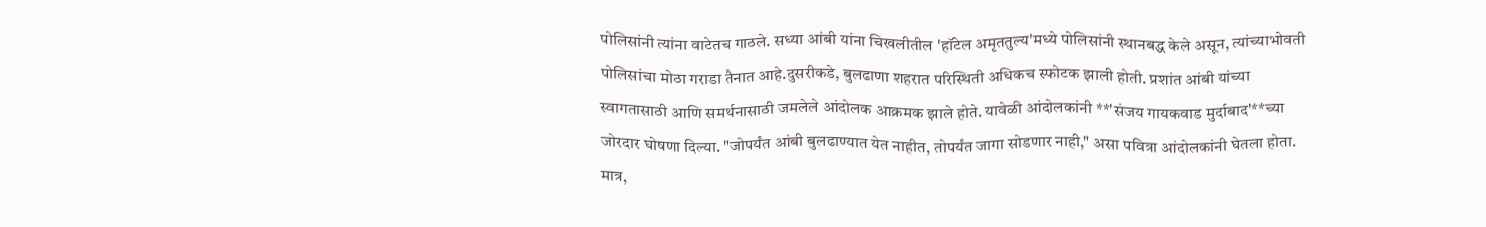पोलिसांनी त्यांना वाटेतच गाठले. सध्या आंबी यांना चिखलीतील 'हॉटेल अमृततुल्य'मध्ये पोलिसांनी स्थानबद्ध केले असून, त्यांच्याभोवती पोलिसांचा मोठा गराडा तैनात आहे.दुसरीकडे, बुलढाणा शहरात परिस्थिती अधिकच स्फोटक झाली होती. प्रशांत आंबी यांच्या स्वागतासाठी आणि समर्थनासाठी जमलेले आंदोलक आक्रमक झाले होते. यावेळी आंदोलकांनी **'संजय गायकवाड मुर्दाबाद'**च्या जोरदार घोषणा दिल्या. "जोपर्यंत आंबी बुलढाण्यात येत नाहीत, तोपर्यंत जागा सोडणार नाही," असा पवित्रा आंदोलकांनी घेतला होता. मात्र,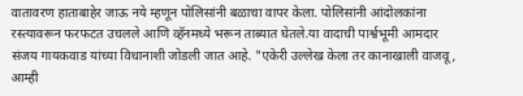वातावरण हाताबाहेर जाऊ नये म्हणून पोलिसांनी बळाचा वापर केला. पोलिसांनी आंदोलकांना रस्त्यावरून फरफटत उचलले आणि व्हॅनमध्ये भरून ताब्यात घेतले.या वादाची पार्श्वभूमी आमदार संजय गायकवाड यांच्या विधानाशी जोडली जात आहे. "एकेरी उल्लेख केला तर कानाखाली वाजवू, आम्ही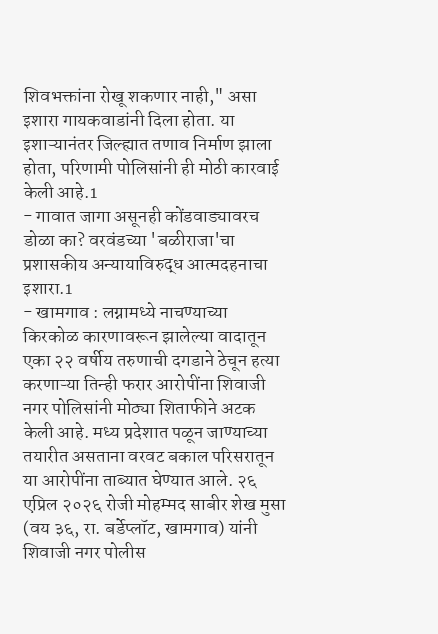शिवभक्तांना रोखू शकणार नाही," असा इशारा गायकवाडांनी दिला होता. या इशाऱ्यानंतर जिल्ह्यात तणाव निर्माण झाला होता, परिणामी पोलिसांनी ही मोठी कारवाई केली आहे.1
- गावात जागा असूनही कोंडवाड्यावरच डोळा का? वरवंडच्या 'बळीराजा'चा प्रशासकीय अन्यायाविरुद्ध आत्मदहनाचा इशारा.1
- खामगाव : लग्नामध्ये नाचण्याच्या किरकोळ कारणावरून झालेल्या वादातून एका २२ वर्षीय तरुणाची दगडाने ठेचून हत्या करणाऱ्या तिन्ही फरार आरोपींना शिवाजी नगर पोलिसांनी मोठ्या शिताफीने अटक केली आहे. मध्य प्रदेशात पळून जाण्याच्या तयारीत असताना वरवट बकाल परिसरातून या आरोपींना ताब्यात घेण्यात आले. २६ एप्रिल २०२६ रोजी मोहम्मद साबीर शेख मुसा (वय ३६, रा. बर्डेप्लॉट, खामगाव) यांनी शिवाजी नगर पोलीस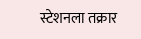स्टेशनला तक्रार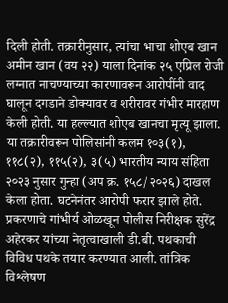दिली होती. तक्रारीनुसार, त्यांचा भाचा शोएब खान अमीन खान (वय २२) याला दिनांक २५ एप्रिल रोजी लग्नात नाचण्याच्या कारणावरून आरोपींनी वाद घालून दगडाने डोक्यावर व शरीरावर गंभीर मारहाण केली होती. या हल्ल्यात शोएब खानचा मृत्यू झाला. या तक्रारीवरून पोलिसांनी कलम १०३(१), ११८(२), ११५(२), ३(५) भारतीय न्याय संहिता २०२३ नुसार गुन्हा (अप क्र. १५८/२०२६) दाखल केला होता. घटनेनंतर आरोपी फरार झाले होते. प्रकरणाचे गांभीर्य ओळखून पोलीस निरीक्षक सुरेंद्र अहेरकर यांच्या नेतृत्वाखाली डी.बी. पथकाची विविध पथके तयार करण्यात आली. तांत्रिक विश्लेषण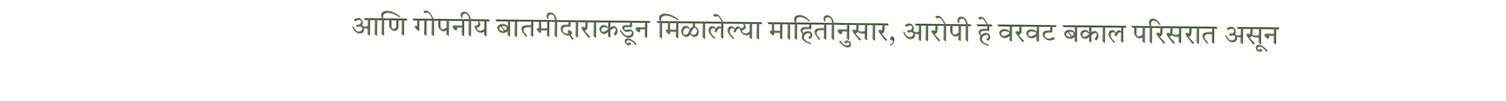आणि गोपनीय बातमीदाराकडून मिळालेल्या माहितीनुसार, आरोपी हे वरवट बकाल परिसरात असून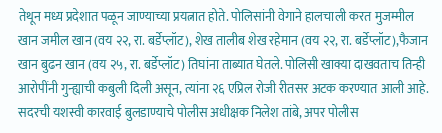तेथून मध्य प्रदेशात पळून जाण्याच्या प्रयत्नात होते. पोलिसांनी वेगाने हालचाली करत मुजम्मील खान जमील खान (वय २२, रा. बर्डेप्लॉट), शेख तालीब शेख रहेमान (वय २२, रा. बर्डेप्लॉट),फैजान खान बुढन खान (वय २५, रा. बर्डेप्लॉट) तिघांना ताब्यात घेतले. पोलिसी खाक्या दाखवताच तिन्ही आरोपींनी गुन्ह्याची कबुली दिली असून, त्यांना २६ एप्रिल रोजी रीतसर अटक करण्यात आली आहे. सदरची यशस्वी कारवाई बुलडाण्याचे पोलीस अधीक्षक निलेश तांबे, अपर पोलीस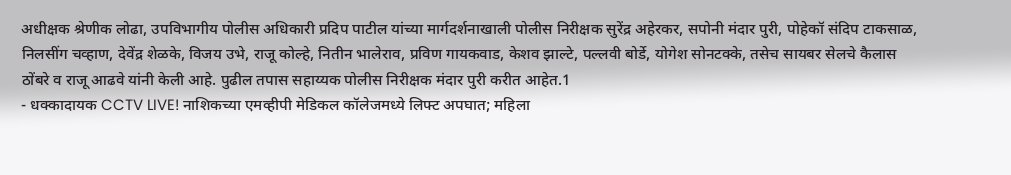अधीक्षक श्रेणीक लोढा, उपविभागीय पोलीस अधिकारी प्रदिप पाटील यांच्या मार्गदर्शनाखाली पोलीस निरीक्षक सुरेंद्र अहेरकर, सपोनी मंदार पुरी, पोहेकॉ संदिप टाकसाळ, निलसींग चव्हाण, देवेंद्र शेळके, विजय उभे, राजू कोल्हे, नितीन भालेराव, प्रविण गायकवाड, केशव झाल्टे, पल्लवी बोर्डे, योगेश सोनटक्के, तसेच सायबर सेलचे कैलास ठोंबरे व राजू आढवे यांनी केली आहे. पुढील तपास सहाय्यक पोलीस निरीक्षक मंदार पुरी करीत आहेत.1
- धक्कादायक CCTV LIVE! नाशिकच्या एमव्हीपी मेडिकल कॉलेजमध्ये लिफ्ट अपघात; महिला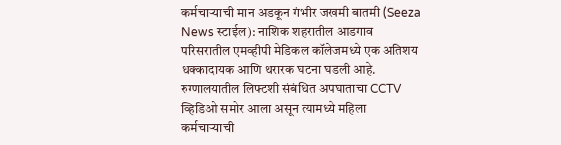कर्मचाऱ्याची मान अडकून गंभीर जखमी बातमी (Seeza News स्टाईल): नाशिक शहरातील आडगाव परिसरातील एमव्हीपी मेडिकल कॉलेजमध्ये एक अतिशय धक्कादायक आणि थरारक घटना घडली आहे. रुग्णालयातील लिफ्टशी संबंधित अपघाताचा CCTV व्हिडिओ समोर आला असून त्यामध्ये महिला कर्मचाऱ्याची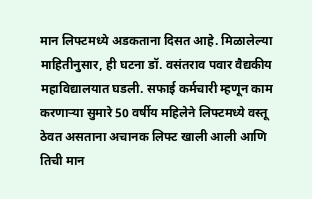मान लिफ्टमध्ये अडकताना दिसत आहे. मिळालेल्या माहितीनुसार, ही घटना डॉ. वसंतराव पवार वैद्यकीय महाविद्यालयात घडली. सफाई कर्मचारी म्हणून काम करणाऱ्या सुमारे 50 वर्षीय महिलेने लिफ्टमध्ये वस्तू ठेवत असताना अचानक लिफ्ट खाली आली आणि तिची मान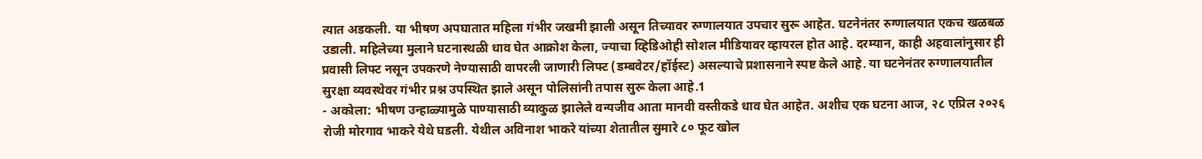त्यात अडकली. या भीषण अपघातात महिला गंभीर जखमी झाली असून तिच्यावर रुग्णालयात उपचार सुरू आहेत. घटनेनंतर रुग्णालयात एकच खळबळ उडाली. महिलेच्या मुलाने घटनास्थळी धाव घेत आक्रोश केला, ज्याचा व्हिडिओही सोशल मीडियावर व्हायरल होत आहे. दरम्यान, काही अहवालांनुसार ही प्रवासी लिफ्ट नसून उपकरणे नेण्यासाठी वापरली जाणारी लिफ्ट (डम्बवेटर/हॉईस्ट) असल्याचे प्रशासनाने स्पष्ट केले आहे. या घटनेनंतर रुग्णालयातील सुरक्षा व्यवस्थेवर गंभीर प्रश्न उपस्थित झाले असून पोलिसांनी तपास सुरू केला आहे.1
- अकोला: भीषण उन्हाळ्यामुळे पाण्यासाठी व्याकुळ झालेले वन्यजीव आता मानवी वस्तीकडे धाव घेत आहेत. अशीच एक घटना आज, २८ एप्रिल २०२६ रोजी मोरगाव भाकरे येथे घडली. येथील अविनाश भाकरे यांच्या शेतातील सुमारे ८० फूट खोल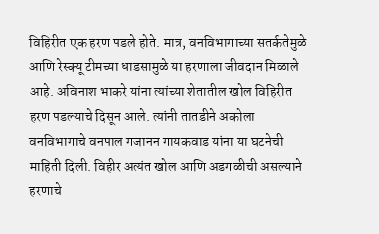विहिरीत एक हरण पडले होते. मात्र, वनविभागाच्या सतर्कतेमुळे आणि रेस्क्यू टीमच्या धाडसामुळे या हरणाला जीवदान मिळाले आहे. अविनाश भाकरे यांना त्यांच्या शेतातील खोल विहिरीत हरण पडल्याचे दिसून आले. त्यांनी तातडीने अकोला वनविभागाचे वनपाल गजानन गायकवाड यांना या घटनेची माहिती दिली. विहीर अत्यंत खोल आणि अडगळीची असल्याने हरणाचे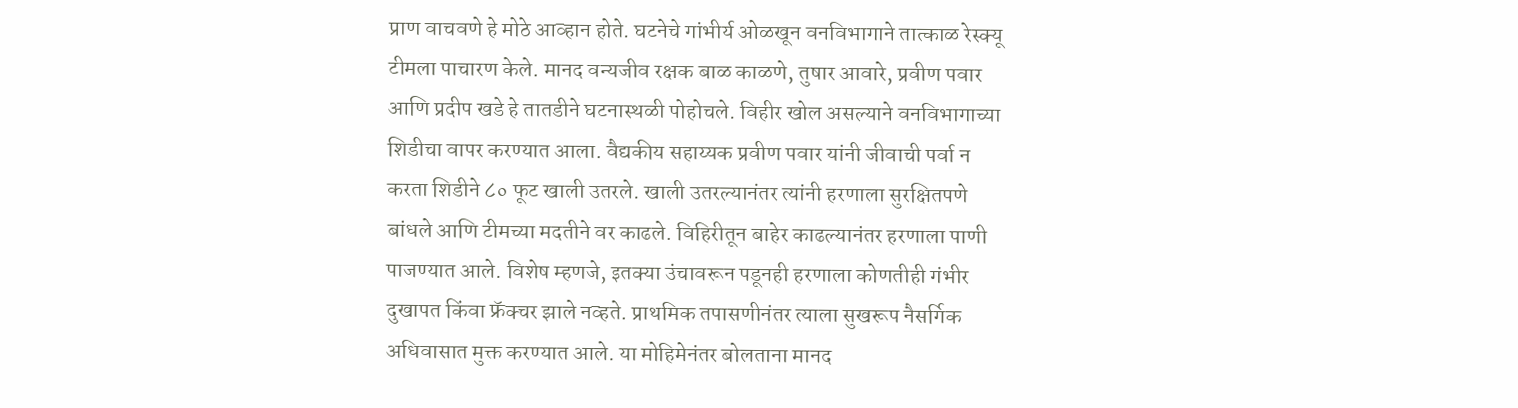प्राण वाचवणे हे मोठे आव्हान होते. घटनेचे गांभीर्य ओळखून वनविभागाने तात्काळ रेस्क्यू टीमला पाचारण केले. मानद वन्यजीव रक्षक बाळ काळणे, तुषार आवारे, प्रवीण पवार आणि प्रदीप खडे हे तातडीने घटनास्थळी पोहोचले. विहीर खोल असल्याने वनविभागाच्या शिडीचा वापर करण्यात आला. वैद्यकीय सहाय्यक प्रवीण पवार यांनी जीवाची पर्वा न करता शिडीने ८० फूट खाली उतरले. खाली उतरल्यानंतर त्यांनी हरणाला सुरक्षितपणे बांधले आणि टीमच्या मदतीने वर काढले. विहिरीतून बाहेर काढल्यानंतर हरणाला पाणी पाजण्यात आले. विशेष म्हणजे, इतक्या उंचावरून पडूनही हरणाला कोणतीही गंभीर दुखापत किंवा फ्रॅक्चर झाले नव्हते. प्राथमिक तपासणीनंतर त्याला सुखरूप नैसर्गिक अधिवासात मुक्त करण्यात आले. या मोहिमेनंतर बोलताना मानद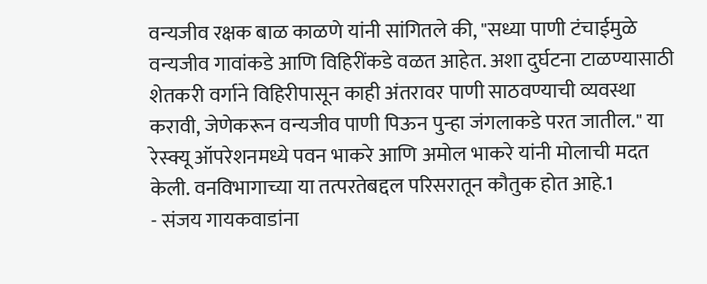वन्यजीव रक्षक बाळ काळणे यांनी सांगितले की, "सध्या पाणी टंचाईमुळे वन्यजीव गावांकडे आणि विहिरींकडे वळत आहेत. अशा दुर्घटना टाळण्यासाठी शेतकरी वर्गाने विहिरीपासून काही अंतरावर पाणी साठवण्याची व्यवस्था करावी, जेणेकरून वन्यजीव पाणी पिऊन पुन्हा जंगलाकडे परत जातील." या रेस्क्यू ऑपरेशनमध्ये पवन भाकरे आणि अमोल भाकरे यांनी मोलाची मदत केली. वनविभागाच्या या तत्परतेबद्दल परिसरातून कौतुक होत आहे.1
- संजय गायकवाडांना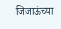जिजाऊंच्या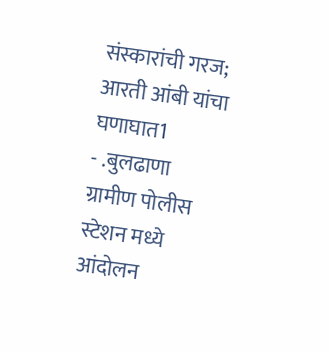संस्कारांची गरज; आरती आंबी यांचा घणाघात1
- .बुलढाणा ग्रामीण पोलीस स्टेशन मध्ये आंदोलन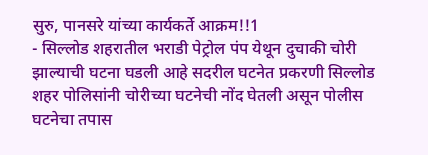सुरु, पानसरे यांच्या कार्यकर्ते आक्रम!!1
- सिल्लोड शहरातील भराडी पेट्रोल पंप येथून दुचाकी चोरी झाल्याची घटना घडली आहे सदरील घटनेत प्रकरणी सिल्लोड शहर पोलिसांनी चोरीच्या घटनेची नोंद घेतली असून पोलीस घटनेचा तपास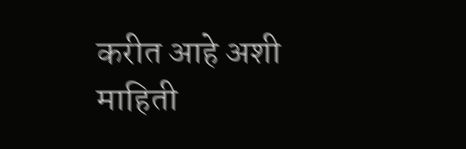करीत आहे अशी माहिती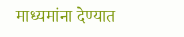माध्यमांना देण्यात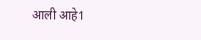आली आहे1